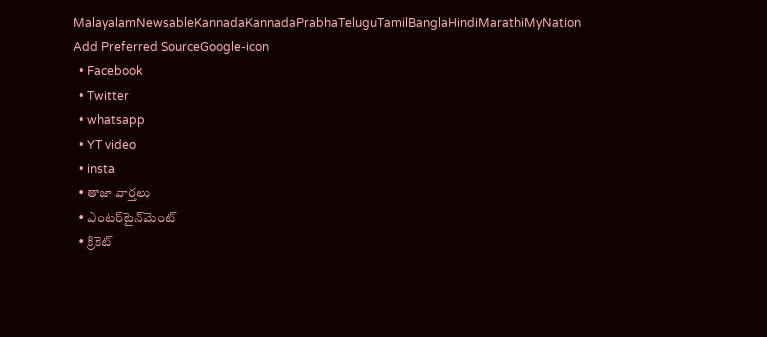MalayalamNewsableKannadaKannadaPrabhaTeluguTamilBanglaHindiMarathiMyNation
Add Preferred SourceGoogle-icon
  • Facebook
  • Twitter
  • whatsapp
  • YT video
  • insta
  • తాజా వార్తలు
  • ఎంటర్‌టైన్‌మెంట్
  • క్రికెట్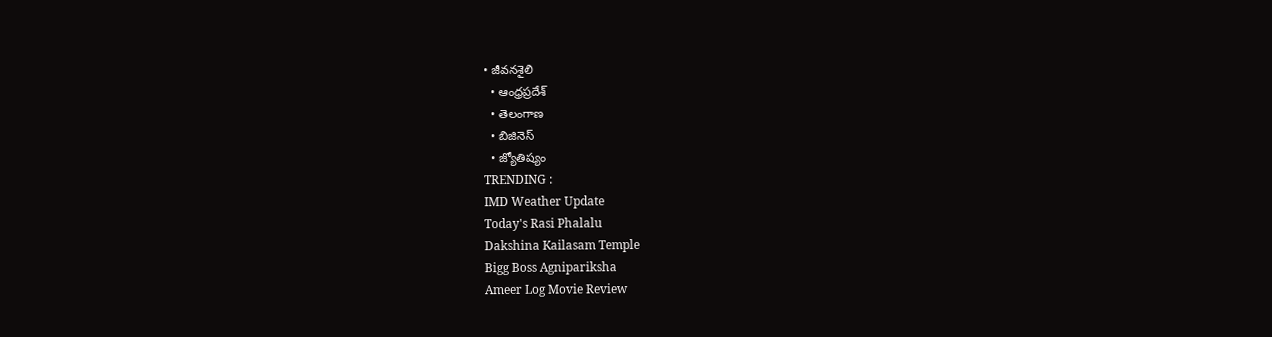• జీవనశైలి
  • ఆంధ్రప్రదేశ్
  • తెలంగాణ
  • బిజినెస్
  • జ్యోతిష్యం
TRENDING :
IMD Weather Update
Today's Rasi Phalalu
Dakshina Kailasam Temple
Bigg Boss Agnipariksha
Ameer Log Movie Review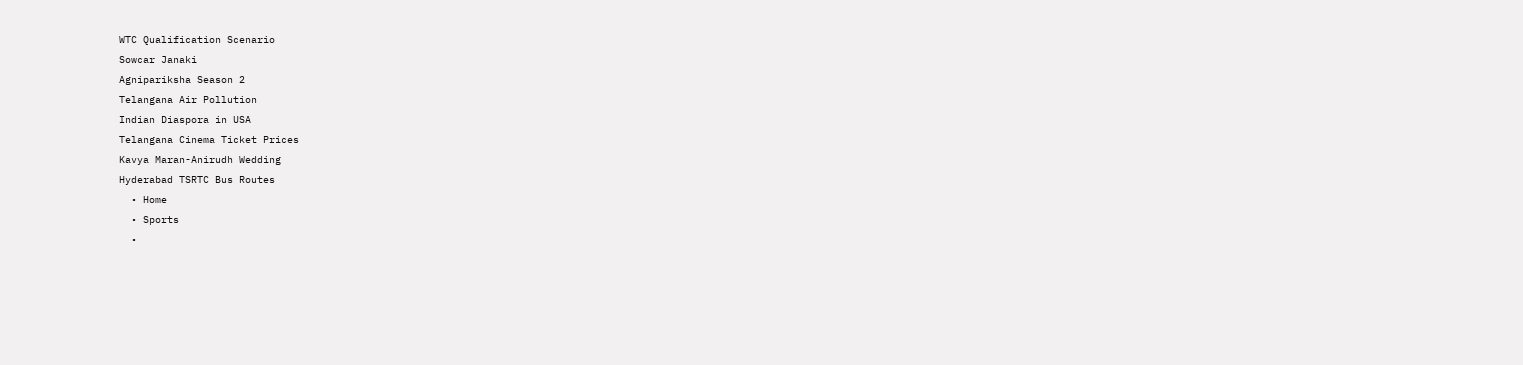WTC Qualification Scenario
Sowcar Janaki
Agnipariksha Season 2
Telangana Air Pollution
Indian Diaspora in USA
Telangana Cinema Ticket Prices
Kavya Maran-Anirudh Wedding
Hyderabad TSRTC Bus Routes
  • Home
  • Sports
  •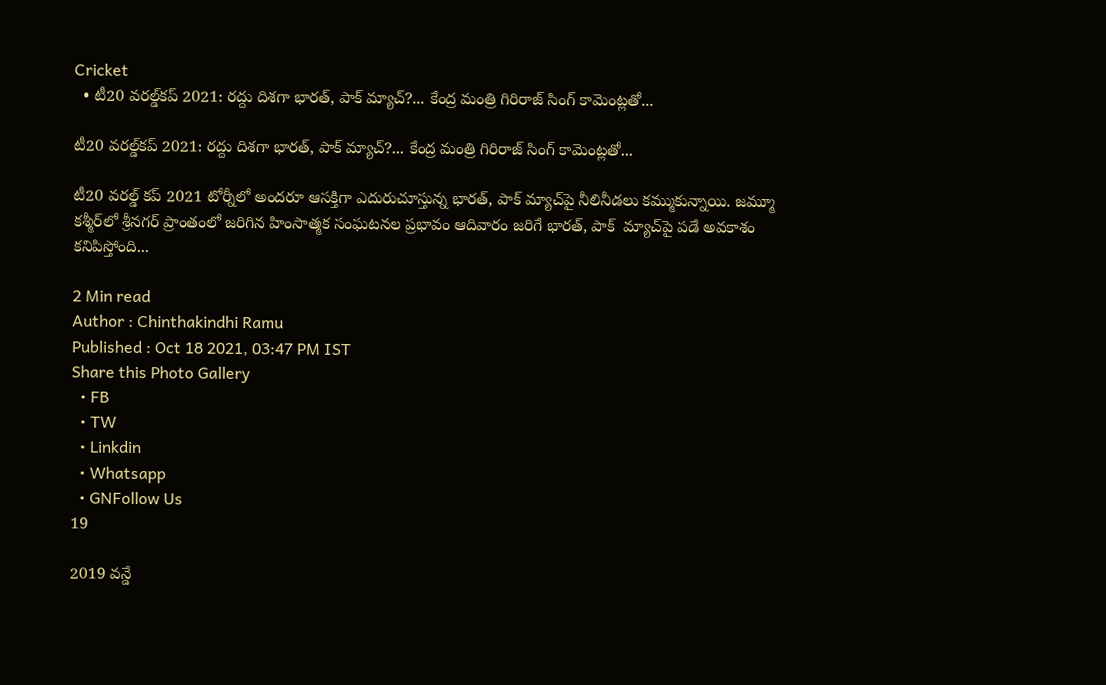Cricket
  • టీ20 వరల్డ్‌కప్ 2021: రద్దు దిశగా భారత్, పాక్ మ్యాచ్‌?... కేంద్ర మంత్రి గిరిరాజ్ సింగ్ కామెంట్లతో...

టీ20 వరల్డ్‌కప్ 2021: రద్దు దిశగా భారత్, పాక్ మ్యాచ్‌?... కేంద్ర మంత్రి గిరిరాజ్ సింగ్ కామెంట్లతో...

టీ20 వరల్డ్ కప్ 2021 టోర్నీలో అందరూ ఆసక్తిగా ఎదురుచూస్తున్న భారత్, పాక్ మ్యాచ్‌పై నీలినీడలు కమ్ముకున్నాయి. జమ్మూ కశ్మీర్‌లో శ్రీనగర్ ప్రాంతంలో జరిగిన హింసాత్మక సంఘటనల ప్రభావం ఆదివారం జరిగే భారత్, పాక్  మ్యాచ్‌పై పడే అవకాశం కనిపిస్తోంది...

2 Min read
Author : Chinthakindhi Ramu
Published : Oct 18 2021, 03:47 PM IST
Share this Photo Gallery
  • FB
  • TW
  • Linkdin
  • Whatsapp
  • GNFollow Us
19

2019 వన్డే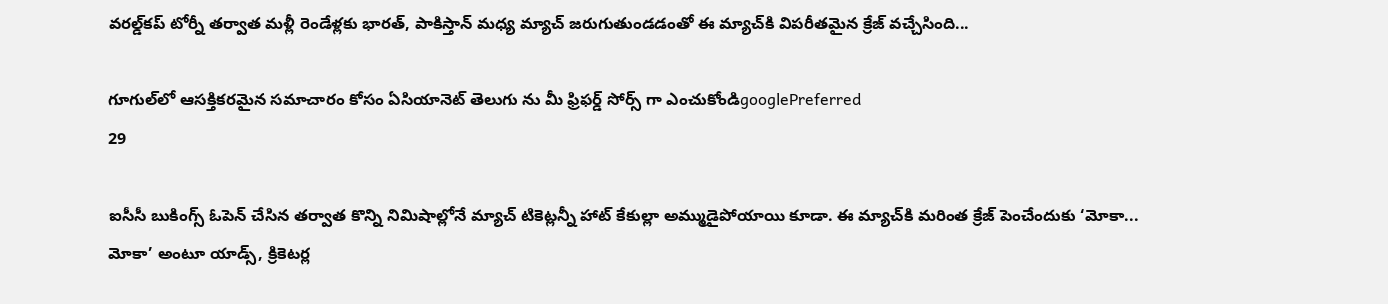వరల్డ్‌కప్ టోర్నీ తర్వాత మళ్లీ రెండేళ్లకు భారత్, పాకిస్తాన్ మధ్య మ్యాచ్ జరుగుతుండడంతో ఈ మ్యాచ్‌కి విపరీతమైన క్రేజ్ వచ్చేసింది...

గూగుల్‌లో ఆసక్తికరమైన సమాచారం కోసం ఏసియానెట్ తెలుగు ను మీ ఫ్రిఫర్డ్ సోర్స్ గా ఎంచుకోండిgooglePreferred
29

ఐసీసీ బుకింగ్స్ ఓపెన్ చేసిన తర్వాత కొన్ని నిమిషాల్లోనే మ్యాచ్ టికెట్లన్నీ హాట్ కేకుల్లా అమ్ముడైపోయాయి కూడా. ఈ మ్యాచ్‌కి మరింత క్రేజ్ పెంచేందుకు ‘మోకా... మోకా’ అంటూ యాడ్స్, క్రికెటర్ల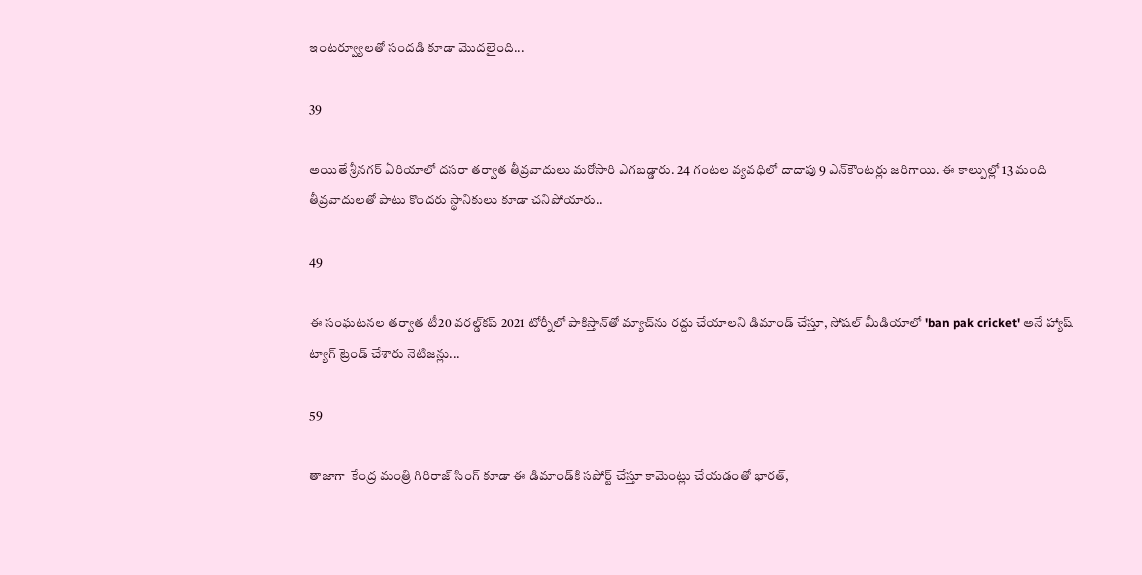ఇంటర్వ్యూలతో సందడి కూడా మొదలైంది...

39

అయితే శ్రీనగర్ ఏరియాలో దసరా తర్వాత తీవ్రవాదులు మరోసారి ఎగబడ్డారు. 24 గంటల వ్యవధిలో దాదాపు 9 ఎన్‌కౌంటర్లు జరిగాయి. ఈ కాల్పుల్లో 13 మంది తీవ్రవాదులతో పాటు కొందరు స్థానికులు కూడా చనిపోయారు..

49

ఈ సంఘటనల తర్వాత టీ20 వరల్డ్‌కప్ 2021 టోర్నీలో పాకిస్తాన్‌తో మ్యాచ్‌ను రద్దు చేయాలని డిమాండ్ చేస్తూ, సోషల్ మీడియాలో 'ban pak cricket' అనే హ్యాష్ ట్యాగ్ ట్రెండ్ చేశారు నెటిజన్లు...

59

తాజాగా  కేంద్ర మంత్రి గిరిరాజ్ సింగ్ కూడా ఈ డిమాండ్‌కి సపోర్ట్ చేస్తూ కామెంట్లు చేయడంతో భారత్,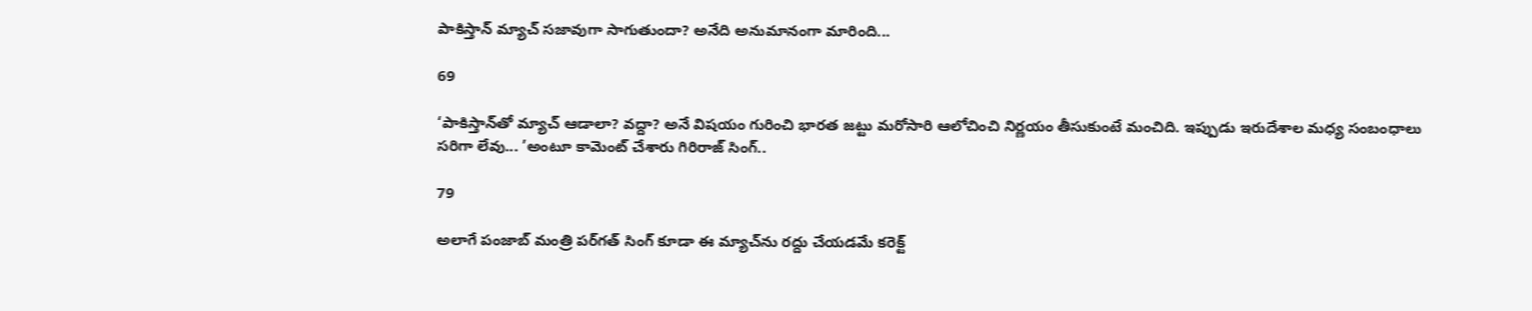పాకిస్తాన్ మ్యాచ్ సజావుగా సాగుతుందా? అనేది అనుమానంగా మారింది...

69

‘పాకిస్తాన్‌తో మ్యాచ్ ఆడాలా? వద్దా? అనే విషయం గురించి భారత జట్టు మరోసారి ఆలోచించి నిర్ణయం తీసుకుంటే మంచిది. ఇప్పుడు ఇరుదేశాల మధ్య సంబంధాలు సరిగా లేవు... ’అంటూ కామెంట్ చేశారు గిరిరాజ్ సింగ్..

79

అలాగే పంజాబ్ మంత్రి పర్‌గత్ సింగ్ కూడా ఈ మ్యాచ్‌ను రద్దు చేయడమే కరెక్ట్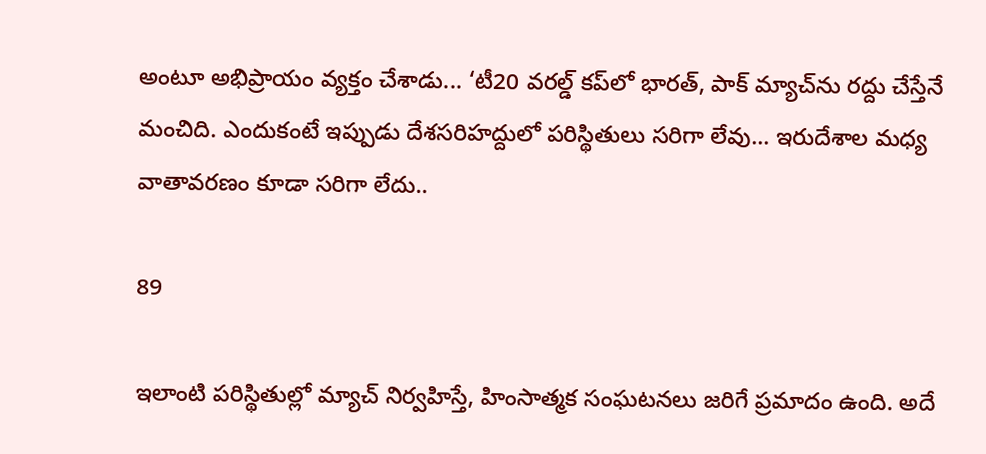అంటూ అభిప్రాయం వ్యక్తం చేశాడు... ‘టీ20 వరల్డ్ కప్‌లో భారత్, పాక్ మ్యాచ్‌ను రద్దు చేస్తేనే మంచిది. ఎందుకంటే ఇప్పుడు దేశసరిహద్దులో పరిస్థితులు సరిగా లేవు... ఇరుదేశాల మధ్య వాతావరణం కూడా సరిగా లేదు..

89

ఇలాంటి పరిస్థితుల్లో మ్యాచ్ నిర్వహిస్తే, హింసాత్మక సంఘటనలు జరిగే ప్రమాదం ఉంది. అదే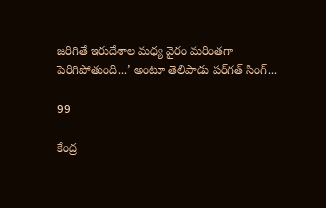జరిగితే ఇరుదేశాల మధ్య వైరం మరింతగా పెరిగిపోతుంది...’ అంటూ తెలిపాడు పర్‌గత్ సింగ్...

99

కేంద్ర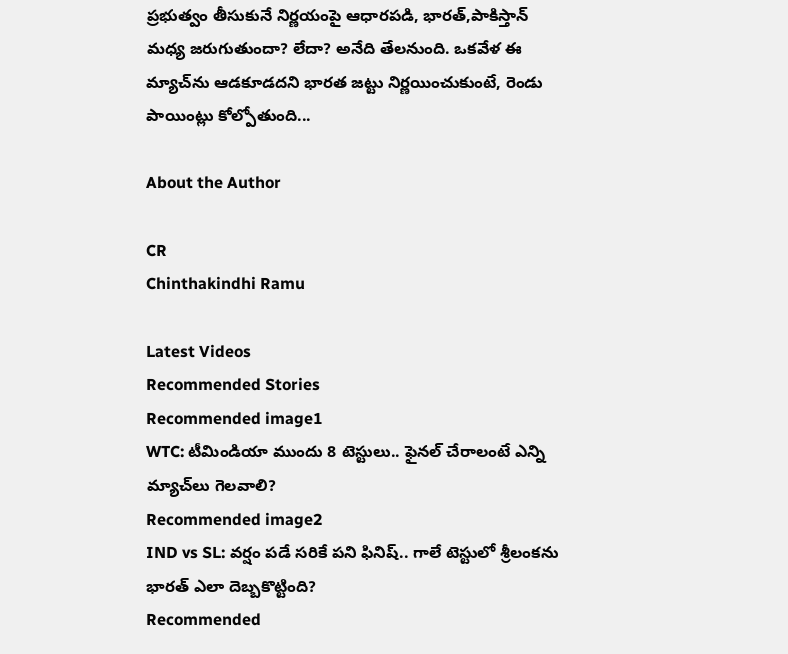ప్రభుత్వం తీసుకునే నిర్ణయంపై ఆధారపడి, భారత్,పాకిస్తాన్ మధ్య జరుగుతుందా? లేదా? అనేది తేలనుంది. ఒకవేళ ఈ మ్యాచ్‌ను ఆడకూడదని భారత జట్టు నిర్ణయించుకుంటే, రెండు పాయింట్లు కోల్పోతుంది...

About the Author

CR
Chinthakindhi Ramu

Latest Videos
Recommended Stories
Recommended image1
WTC: టీమిండియా ముందు 8 టెస్టులు.. ఫైనల్ చేరాలంటే ఎన్ని మ్యాచ్‌లు గెలవాలి?
Recommended image2
IND vs SL: వర్షం పడే సరికే పని ఫినిష్.. గాలే టెస్టులో శ్రీలంకను భారత్ ఎలా దెబ్బకొట్టింది?
Recommended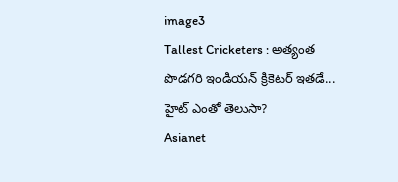image3
Tallest Cricketers : అత్యంత పొడగరి ఇండియన్ క్రికెటర్ ఇతడే... హైట్ ఎంతో తెలుసా?
Asianet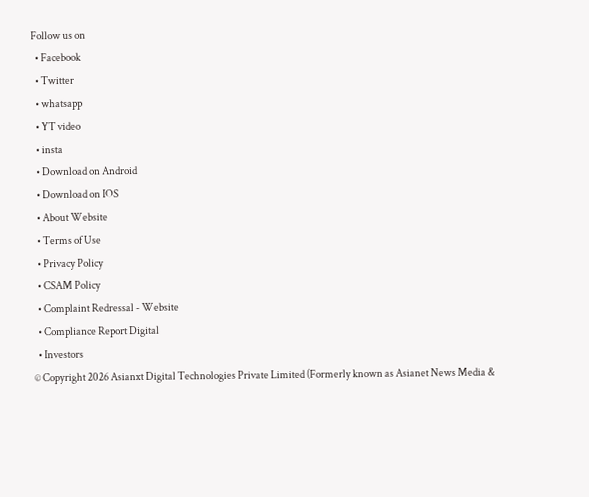Follow us on
  • Facebook
  • Twitter
  • whatsapp
  • YT video
  • insta
  • Download on Android
  • Download on IOS
  • About Website
  • Terms of Use
  • Privacy Policy
  • CSAM Policy
  • Complaint Redressal - Website
  • Compliance Report Digital
  • Investors
© Copyright 2026 Asianxt Digital Technologies Private Limited (Formerly known as Asianet News Media &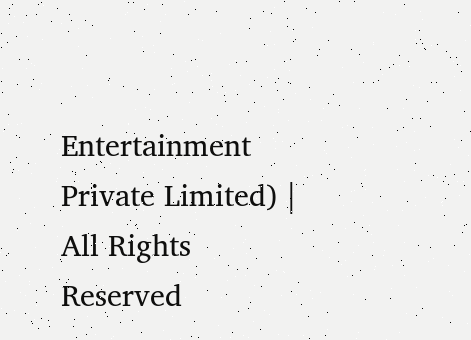Entertainment Private Limited) | All Rights Reserved